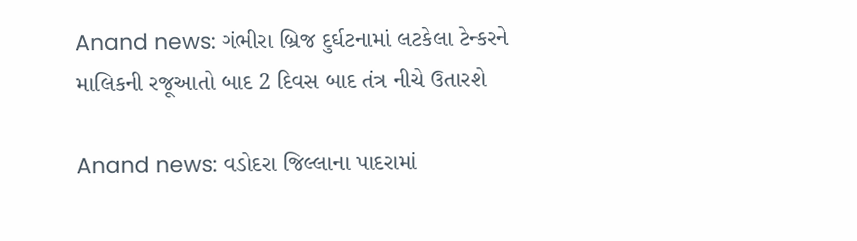Anand news: ગંભીરા બ્રિજ દુર્ઘટનામાં લટકેલા ટેન્કરને માલિકની રજૂઆતો બાદ 2 દિવસ બાદ તંત્ર નીચે ઉતારશે

Anand news: વડોદરા જિલ્લાના પાદરામાં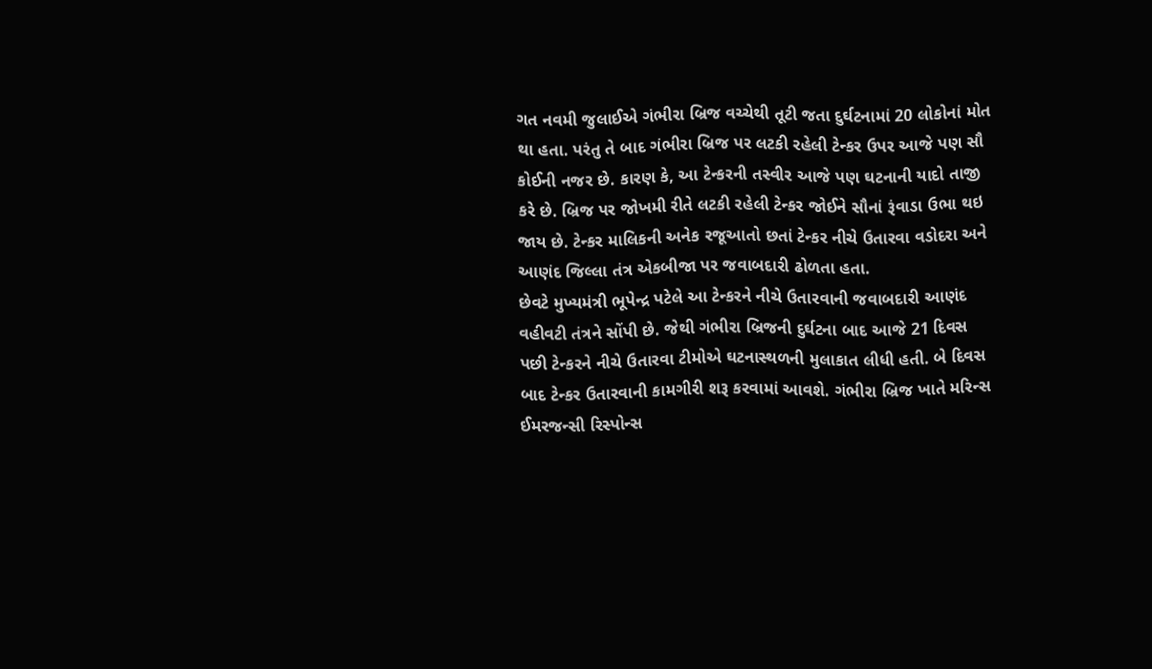ગત નવમી જુલાઈએ ગંભીરા બ્રિજ વચ્ચેથી તૂટી જતા દુર્ઘટનામાં 20 લોકોનાં મોત થા હતા. પરંતુ તે બાદ ગંભીરા બ્રિજ પર લટકી રહેલી ટેન્કર ઉપર આજે પણ સૌ કોઈની નજર છે. કારણ કે, આ ટેન્કરની તસ્વીર આજે પણ ઘટનાની યાદો તાજી કરે છે. બ્રિજ પર જોખમી રીતે લટકી રહેલી ટેન્કર જોઈને સૌનાં રૂંવાડા ઉભા થઇ જાય છે. ટેન્કર માલિકની અનેક રજૂઆતો છતાં ટેન્કર નીચે ઉતારવા વડોદરા અને આણંદ જિલ્લા તંત્ર એકબીજા પર જવાબદારી ઢોળતા હતા.
છેવટે મુખ્યમંત્રી ભૂપેન્દ્ર પટેલે આ ટેન્કરને નીચે ઉતારવાની જવાબદારી આણંદ વહીવટી તંત્રને સોંપી છે. જેથી ગંભીરા બ્રિજની દુર્ઘટના બાદ આજે 21 દિવસ પછી ટેન્કરને નીચે ઉતારવા ટીમોએ ઘટનાસ્થળની મુલાકાત લીધી હતી. બે દિવસ બાદ ટેન્કર ઉતારવાની કામગીરી શરૂ કરવામાં આવશે. ગંભીરા બ્રિજ ખાતે મરિન્સ ઈમરજન્સી રિસ્પોન્સ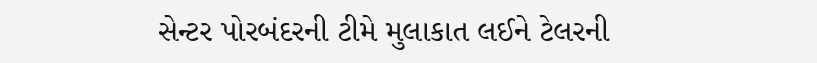સેન્ટર પોરબંદરની ટીમે મુલાકાત લઈને ટેલરની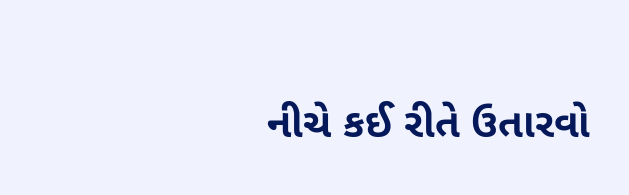નીચે કઈ રીતે ઉતારવો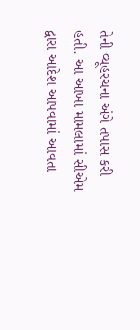તેની વ્યૂહરચના અંગે તપાસ કરી હતી. આ આખા મામલામાં સીએમ દ્વારા આદેશ આપવામાં આવતા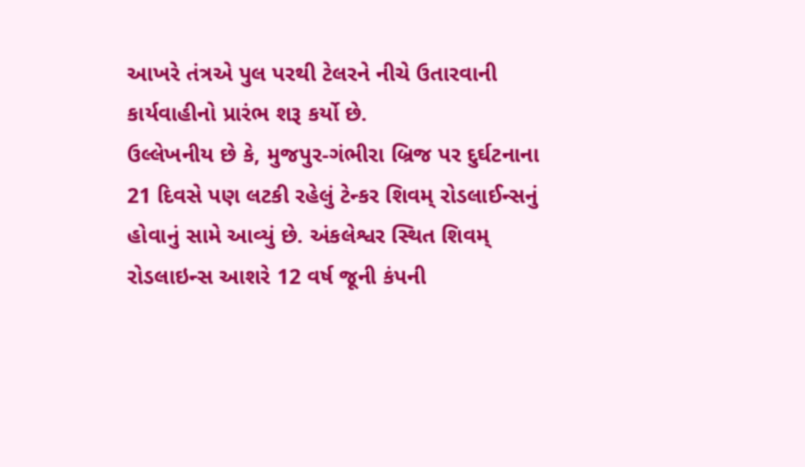આખરે તંત્રએ પુલ પરથી ટેલરને નીચે ઉતારવાની કાર્યવાહીનો પ્રારંભ શરૂ કર્યો છે.
ઉલ્લેખનીય છે કે, મુજપુર-ગંભીરા બ્રિજ પર દુર્ઘટનાના 21 દિવસે પણ લટકી રહેલું ટેન્કર શિવમ્ રોડલાઈન્સનું હોવાનું સામે આવ્યું છે. અંકલેશ્વર સ્થિત શિવમ્ રોડલાઇન્સ આશરે 12 વર્ષ જૂની કંપની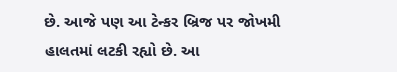છે. આજે પણ આ ટેન્કર બ્રિજ પર જોખમી હાલતમાં લટકી રહ્યો છે. આ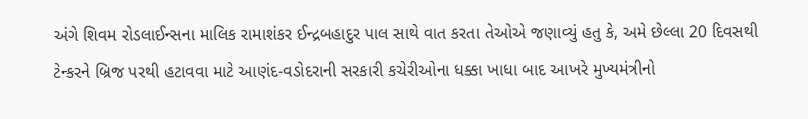અંગે શિવમ રોડલાઈન્સના માલિક રામાશંકર ઈન્દ્રબહાદુર પાલ સાથે વાત કરતા તેઓએ જણાવ્યું હતુ કે, અમે છેલ્લા 20 દિવસથી ટેન્કરને બ્રિજ પરથી હટાવવા માટે આણંદ-વડોદરાની સરકારી કચેરીઓના ધક્કા ખાધા બાદ આખરે મુખ્યમંત્રીનો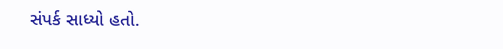સંપર્ક સાધ્યો હતો.